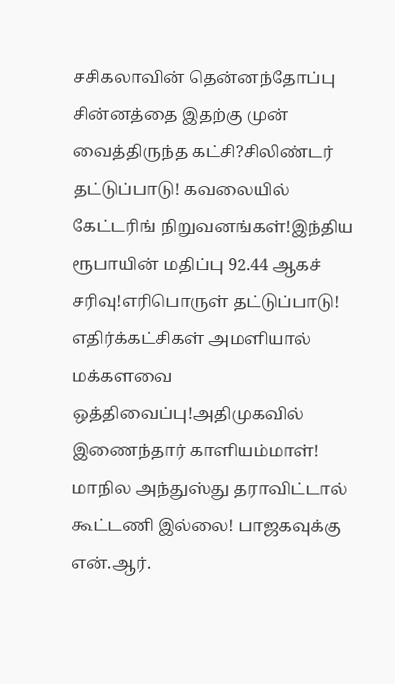சசிகலாவின் தென்னந்தோப்பு சின்னத்தை இதற்கு முன் வைத்திருந்த கட்சி?சிலிண்டர் தட்டுப்பாடு! கவலையில் கேட்டரிங் நிறுவனங்கள்!இந்திய ரூபாயின் மதிப்பு 92.44 ஆகச் சரிவு!எரிபொருள் தட்டுப்பாடு! எதிர்க்கட்சிகள் அமளியால் மக்களவை ஒத்திவைப்பு!அதிமுகவில் இணைந்தார் காளியம்மாள்! மாநில அந்துஸ்து தராவிட்டால் கூட்டணி இல்லை! பாஜகவுக்கு என்.ஆர்.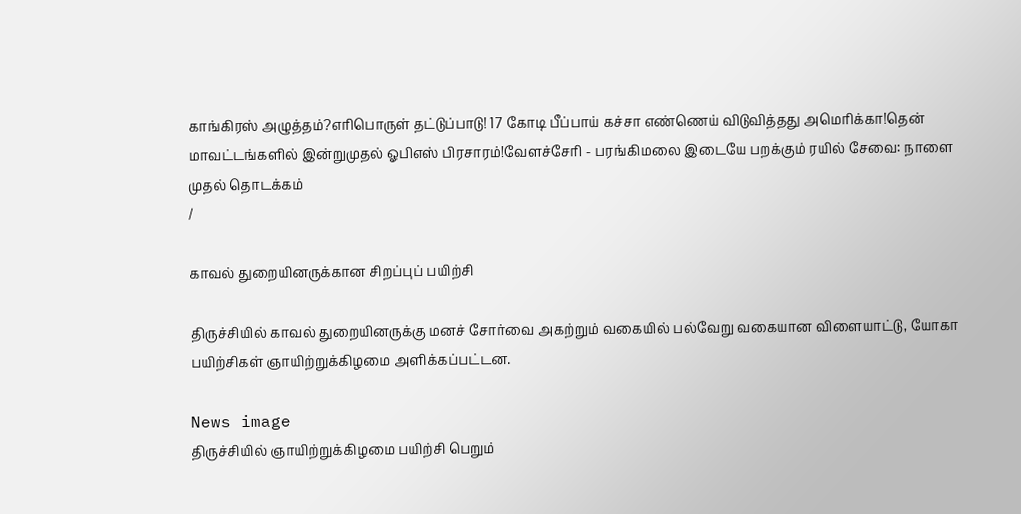காங்கிரஸ் அழுத்தம்?எரிபொருள் தட்டுப்பாடு! 17 கோடி பீப்பாய் கச்சா எண்ணெய் விடுவித்தது அமெரிக்கா!தென் மாவட்டங்களில் இன்றுமுதல் ஓபிஎஸ் பிரசாரம்!வேளச்சேரி - பரங்கிமலை இடையே பறக்கும் ரயில் சேவை: நாளை முதல் தொடக்கம்
/

காவல் துறையினருக்கான சிறப்புப் பயிற்சி

திருச்சியில் காவல் துறையினருக்கு மனச் சோர்வை அகற்றும் வகையில் பல்வேறு வகையான விளையாட்டு, யோகா பயிற்சிகள் ஞாயிற்றுக்கிழமை அளிக்கப்பட்டன.

News image
திருச்சியில் ஞாயிற்றுக்கிழமை பயிற்சி பெறும்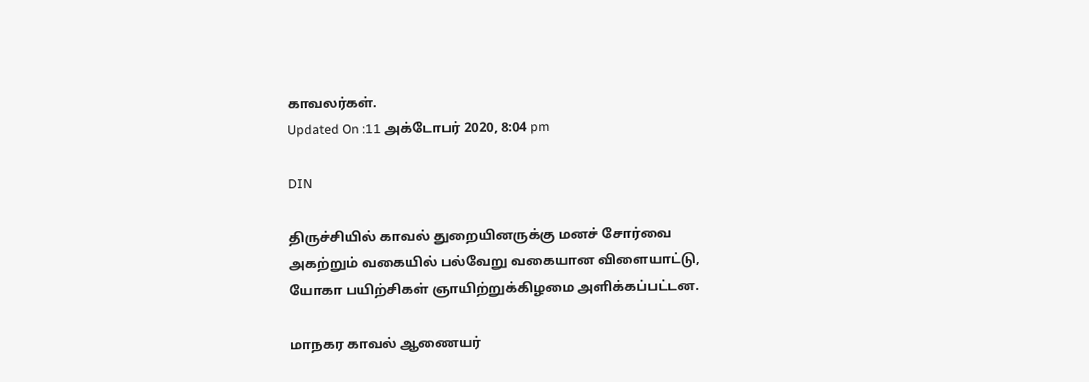காவலர்கள்.
Updated On :11 அக்டோபர் 2020, 8:04 pm

DIN

திருச்சியில் காவல் துறையினருக்கு மனச் சோர்வை அகற்றும் வகையில் பல்வேறு வகையான விளையாட்டு, யோகா பயிற்சிகள் ஞாயிற்றுக்கிழமை அளிக்கப்பட்டன.

மாநகர காவல் ஆணையர்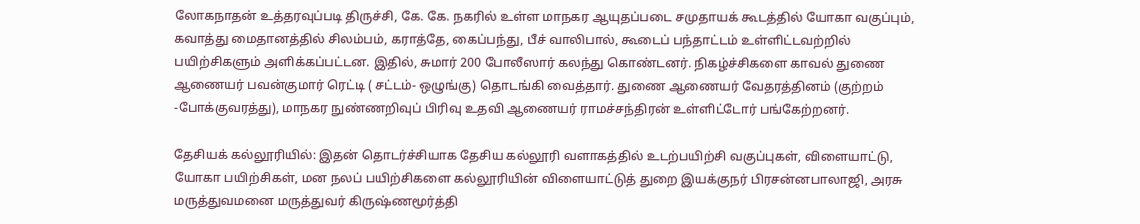லோகநாதன் உத்தரவுப்படி திருச்சி, கே. கே. நகரில் உள்ள மாநகர ஆயுதப்படை சமுதாயக் கூடத்தில் யோகா வகுப்பும், கவாத்து மைதானத்தில் சிலம்பம், கராத்தே, கைப்பந்து, பீச் வாலிபால், கூடைப் பந்தாட்டம் உள்ளிட்டவற்றில் பயிற்சிகளும் அளிக்கப்பட்டன. இதில், சுமார் 200 போலீஸார் கலந்து கொண்டனர். நிகழ்ச்சிகளை காவல் துணை ஆணையர் பவன்குமார் ரெட்டி ( சட்டம்- ஒழுங்கு) தொடங்கி வைத்தார். துணை ஆணையர் வேதரத்தினம் (குற்றம் -போக்குவரத்து), மாநகர நுண்ணறிவுப் பிரிவு உதவி ஆணையர் ராமச்சந்திரன் உள்ளிட்டோர் பங்கேற்றனர்.

தேசியக் கல்லூரியில்: இதன் தொடர்ச்சியாக தேசிய கல்லூரி வளாகத்தில் உடற்பயிற்சி வகுப்புகள், விளையாட்டு, யோகா பயிற்சிகள், மன நலப் பயிற்சிகளை கல்லூரியின் விளையாட்டுத் துறை இயக்குநர் பிரசன்னபாலாஜி, அரசு மருத்துவமனை மருத்துவர் கிருஷ்ணமூர்த்தி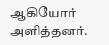ஆகியோர் அளித்தனர்.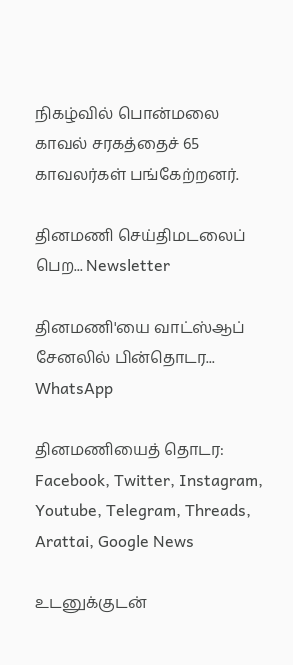நிகழ்வில் பொன்மலை காவல் சரகத்தைச் 65 காவலர்கள் பங்கேற்றனர்.

தினமணி செய்திமடலைப் பெற... Newsletter

தினமணி'யை வாட்ஸ்ஆப் சேனலில் பின்தொடர... WhatsApp

தினமணியைத் தொடர: Facebook, Twitter, Instagram, Youtube, Telegram, Threads, Arattai, Google News

உடனுக்குடன்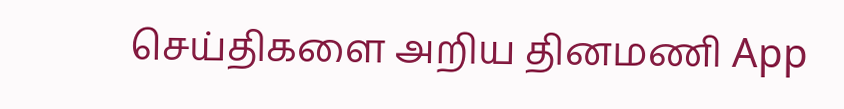செய்திகளை அறிய தினமணி App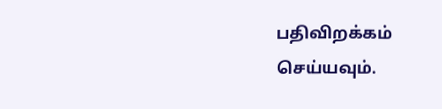பதிவிறக்கம் செய்யவும்.